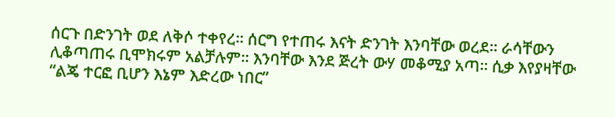ሰርጉ በድንገት ወደ ለቅሶ ተቀየረ። ሰርግ የተጠሩ እናት ድንገት እንባቸው ወረደ። ራሳቸውን ሊቆጣጠሩ ቢሞክሩም አልቻሉም። እንባቸው እንደ ጅረት ውሃ መቆሚያ አጣ። ሲቃ እየያዛቸው “ልጄ ተርፎ ቢሆን እኔም እድረው ነበር”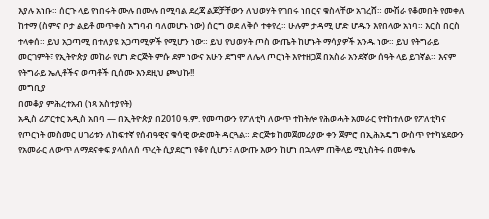እያሉ አነቡ። ሰርጉ ላይ የነበሩት ሙሉ በሙሉ በሚባል ደረጃ ልጆቻቸውን ለህወሃት የገበሩ ነበርና ቁስላቸው አገረሸ። ሙሽራ የቆመበት የመቀለ ከተማ (ስምና ቦታ ልይቶ መጥቀስ አግባብ ባለመሆኑ ነው) ሰርግ ወደ ለቅሶ ተቀየረ። ሁሉም ታዳሚ ሆድ ሆዱን እየበላው አነባ። እርስ በርስ ተላቀሰ። ይህ አጋጣሚ በተለያዩ አጋጣሚዎች የሚሆን ነው። ይህ የህወሃት ጦስ ውጤት ከሆኑት ማሳያዎች አንዱ ነው። ይህ የትግራይ መርገምት፣ የኢትዮጵያ መከራ የሆነ ድርጅት ምሱ ደም ነውና አሁን ደግሞ ለሌላ ጦርነት እየተዘጋጀ በአስራ አንደኛው ሰዓት ላይ ይገኛል። እናም የትግራይ ኤሊቶችና ወጣቶች ቢሰሙ እንደዚህ ጮህኩ!!
መግቢያ
በመቆያ ምሕረተአብ (ነጻ አስተያየት)
አዲስ ሪፖርተር አዲስ አበባ — በኢትዮጵያ በ2010 ዓ.ም. የመጣውን የፖለቲካ ለውጥ ተከትሎ የሕወሓት አመራር የተከተለው የፖለቲካና የጦርነት መስመር ሀገሪቱን ለከፍተኛ የሰብዓዊና ቁሳዊ ውድመት ዳርጓል። ድርጅቱ ከመጀመሪያው ቀን ጀምሮ በኢሕአዴግ ውስጥ የተካሄደውን የአመራር ለውጥ ለማደናቀፍ ያላሰለሰ ጥረት ሲያደርግ የቆየ ሲሆን፣ ለውጡ እውን ከሆነ በኋላም ጠቅላይ ሚኒስትሩ በመቀሌ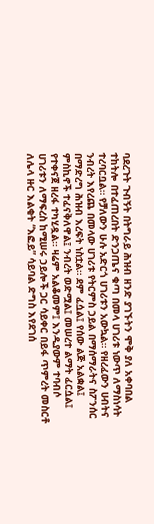ባደረጉት ጉብኝት በትግራይ ሕዝብ ዘንድ ያገኙትን ሞቅ ያለ አቀባበል ተከትሎ በተፈጠረበት ድንጋጤና ቁጣ በመላ ሀገሪቱ ነውጥ ለማስነሳት ተረባርቧል። የቻለውን ሁሉ አድርጎ ሀገሪቱን አውኳል። የዘረፈውን ሀብትና ንብረት እየረጨ በመላው ሀገሪቱ የትርምስ ኃይል በማሰማራትና ስፖንሰር በማድረግ ሕዝብ እረፍት ነስቷል። ደም ፈሷል፤ የሰው ልጅ አልቋል፤ ምስኪኖች ተፈናቅለዋል፤ ንብረት ወድሟል፤ መሠረተ ልማት ፈርሷል፤ የተቀናጀ ዘረፋ ተካሂዷል። ዛሬም አልቆመም፤ እንዲያውም ተባብሶ ሀገሪቱን ለማፍረስ ከሚሠሩ ኃይሎች ጋር ሳይቀር በይፋ ጥምረት መስርቶ ለሌላ ዙር እልቂት “እፎይ” ሳይባል ድግስ እየደገሰ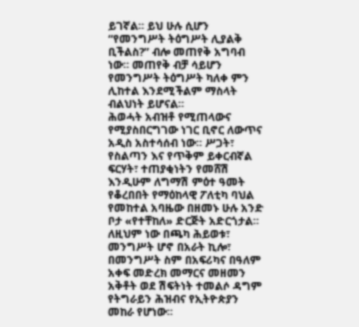ይገኛል። ይህ ሁሉ ሲሆን “የመንግሥት ትዕግሥት ሊያልቅ ቢችልስ?” ብሎ መጠየቅ አግባብ ነው። መጠየቅ ብቻ ሳይሆን የመንግሥት ትዕግሥት ካለቀ ምን ሊከተል እንደሚችልም ማስላት ብልህነት ይሆናል።
ሕወሓት አብዝቶ የሚጠላውና የሚያስበርግገው ነገር ቢኖር ለውጥና አዲስ አስተሳሰብ ነው። ሥጋት፣ የስልጣን እና የጥቅም ይቀርብኛል ፍርሃት፣ ተጠያቂነትን የመሸሽ እንዲሁም ለግማሽ ምዕተ ዓመት የቆረበበት የማዕከላዊ ፖለቲካ ባህል የመከተል አባዜው በዘመኑ ሁሉ አንድ ቦታ «የተቸከለ» ድርጅት አድርጎታል። ለዚህም ነው በጫካ ሕይወቱ፣ መንግሥት ሆኖ በአራት ኪሎ፣ በመንግሥት ስም በአፍሪካና በዓለም አቀፍ መድረክ መማርና መዘመን አቅቶት ወደ ሽፍትነት ተመልሶ ዳግም የትግራይን ሕዝብና የኢትዮጵያን መከራ የሆነው።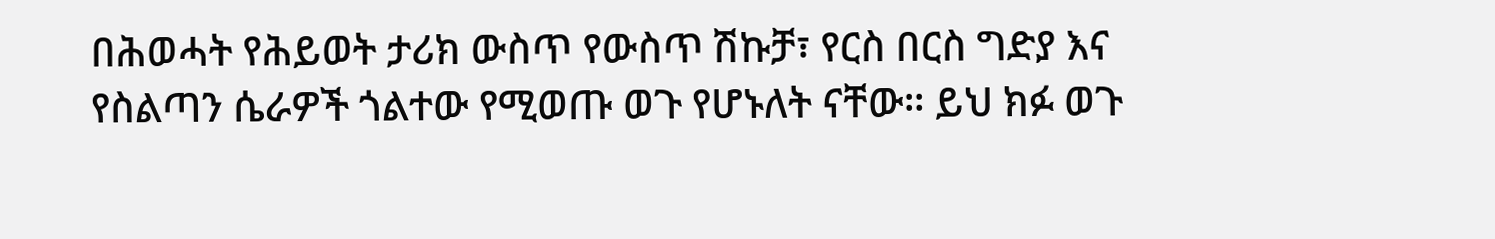በሕወሓት የሕይወት ታሪክ ውስጥ የውስጥ ሽኩቻ፣ የርስ በርስ ግድያ እና የስልጣን ሴራዎች ጎልተው የሚወጡ ወጉ የሆኑለት ናቸው። ይህ ክፉ ወጉ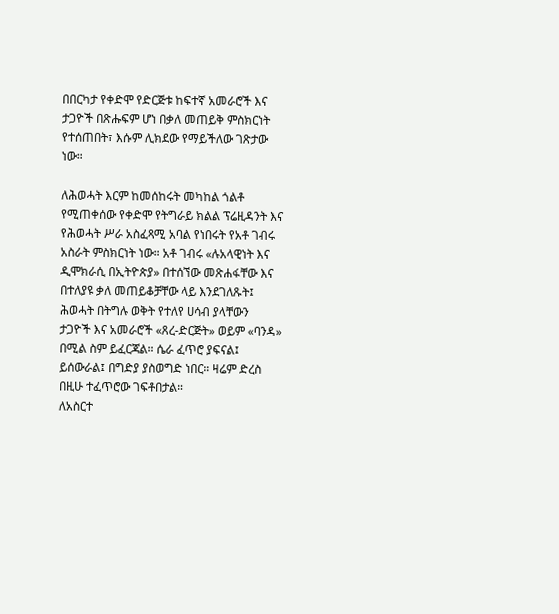በበርካታ የቀድሞ የድርጅቱ ከፍተኛ አመራሮች እና ታጋዮች በጽሑፍም ሆነ በቃለ መጠይቅ ምስክርነት የተሰጠበት፣ እሱም ሊክደው የማይችለው ገጽታው ነው።

ለሕወሓት እርም ከመሰከሩት መካከል ጎልቶ የሚጠቀሰው የቀድሞ የትግራይ ክልል ፕሬዚዳንት እና የሕወሓት ሥራ አስፈጻሚ አባል የነበሩት የአቶ ገብሩ አስራት ምስክርነት ነው። አቶ ገብሩ «ሉአላዊነት እና ዲሞክራሲ በኢትዮጵያ» በተሰኘው መጽሐፋቸው እና በተለያዩ ቃለ መጠይቆቻቸው ላይ እንደገለጹት፤ ሕወሓት በትግሉ ወቅት የተለየ ሀሳብ ያላቸውን ታጋዮች እና አመራሮች «ጸረ-ድርጅት» ወይም «ባንዳ» በሚል ስም ይፈርጃል። ሴራ ፈጥሮ ያፍናል፤ ይሰውራል፤ በግድያ ያስወግድ ነበር። ዛሬም ድረስ በዚሁ ተፈጥሮው ገፍቶበታል።
ለአስርተ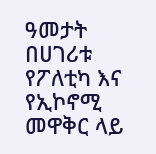ዓመታት በሀገሪቱ የፖለቲካ እና የኢኮኖሚ መዋቅር ላይ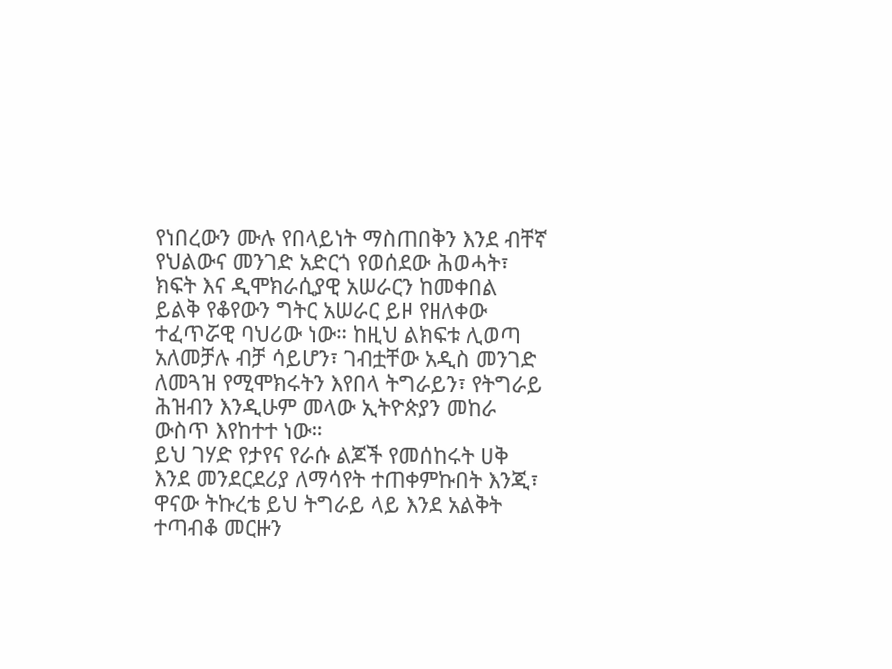የነበረውን ሙሉ የበላይነት ማስጠበቅን እንደ ብቸኛ የህልውና መንገድ አድርጎ የወሰደው ሕወሓት፣ ክፍት እና ዲሞክራሲያዊ አሠራርን ከመቀበል ይልቅ የቆየውን ግትር አሠራር ይዞ የዘለቀው ተፈጥሯዊ ባህሪው ነው። ከዚህ ልክፍቱ ሊወጣ አለመቻሉ ብቻ ሳይሆን፣ ገብቷቸው አዲስ መንገድ ለመጓዝ የሚሞክሩትን እየበላ ትግራይን፣ የትግራይ ሕዝብን እንዲሁም መላው ኢትዮጵያን መከራ ውስጥ እየከተተ ነው።
ይህ ገሃድ የታየና የራሱ ልጆች የመሰከሩት ሀቅ እንደ መንደርደሪያ ለማሳየት ተጠቀምኩበት እንጂ፣ ዋናው ትኩረቴ ይህ ትግራይ ላይ እንደ አልቅት ተጣብቆ መርዙን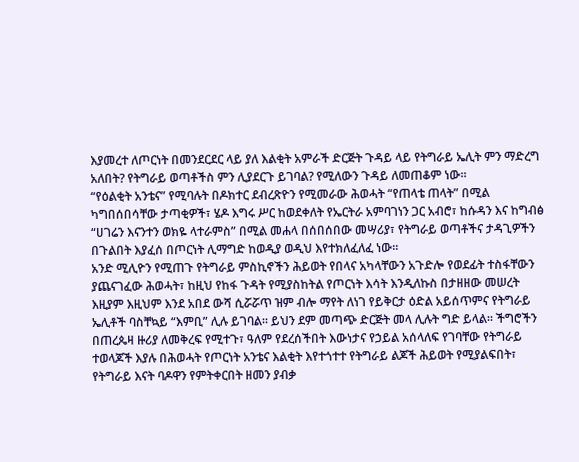እያመረተ ለጦርነት በመንደርደር ላይ ያለ እልቂት አምራች ድርጅት ጉዳይ ላይ የትግራይ ኤሊት ምን ማድረግ አለበት? የትግራይ ወጣቶችስ ምን ሊያደርጉ ይገባል? የሚለውን ጉዳይ ለመጠቆም ነው።
“የዕልቂት አንቴና” የሚባሉት በዶክተር ደብረጽዮን የሚመራው ሕወሓት “የጠላቴ ጠላት” በሚል ካግበሰበሳቸው ታጣቂዎች፣ ሄዶ እግሩ ሥር ከወደቀለት የኤርትራ አምባገነን ጋር አብሮ፣ ከሱዳን እና ከግብፅ “ሀገሬን እናንተን ወክዬ ላተራምስ” በሚል መሐላ በሰበሰበው መሣሪያ፣ የትግራይ ወጣቶችና ታዳጊዎችን በጉልበት እያፈሰ በጦርነት ሊማግድ ከወዲያ ወዲህ እየተክለፈለፈ ነው።
አንድ ሚሊዮን የሚጠጉ የትግራይ ምስኪኖችን ሕይወት የበላና አካላቸውን አጉድሎ የወደፊት ተስፋቸውን ያጨናገፈው ሕወሓት፣ ከዚህ የከፋ ጉዳት የሚያስከትል የጦርነት እሳት እንዲለኩስ በታዘዘው መሠረት እዚያም እዚህም እንደ አበደ ውሻ ሲሯሯጥ ዝም ብሎ ማየት ለነገ የይቅርታ ዕድል አይሰጥምና የትግራይ ኤሊቶች ባስቸኳይ “እምቢ” ሊሉ ይገባል። ይህን ደም መጣጭ ድርጅት መላ ሊሉት ግድ ይላል። ችግሮችን በጠረጴዛ ዙሪያ ለመቅረፍ የሚተጉ፣ ዓለም የደረሰችበት እውነታና የኃይል አሰላለፍ የገባቸው የትግራይ ተወላጆች እያሉ በሕወሓት የጦርነት አንቴና እልቂት እየተጎተተ የትግራይ ልጆች ሕይወት የሚያልፍበት፣ የትግራይ እናት ባዶዋን የምትቀርበት ዘመን ያብቃ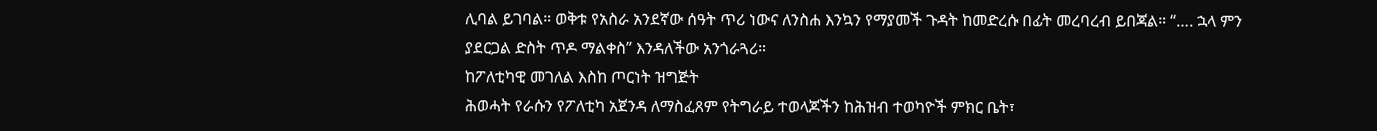ሊባል ይገባል። ወቅቱ የአስራ አንደኛው ሰዓት ጥሪ ነውና ለንስሐ እንኳን የማያመች ጉዳት ከመድረሱ በፊት መረባረብ ይበጃል። “…. ኋላ ምን ያደርጋል ድስት ጥዶ ማልቀስ” እንዳለችው አንጎራጓሪ።
ከፖለቲካዊ መገለል እስከ ጦርነት ዝግጅት
ሕወሓት የራሱን የፖለቲካ አጀንዳ ለማስፈጸም የትግራይ ተወላጆችን ከሕዝብ ተወካዮች ምክር ቤት፣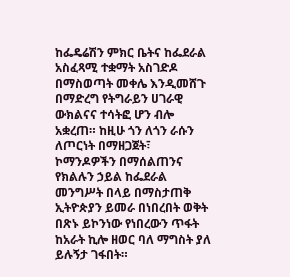ከፌዴሬሽን ምክር ቤትና ከፌደራል አስፈጻሚ ተቋማት አስገድዶ በማስወጣት መቀሌ እንዲመሸጉ በማድረግ የትግራይን ሀገራዊ ውክልናና ተሳትፎ ሆን ብሎ አቋረጠ። ከዚሁ ጎን ለጎን ራሱን ለጦርነት በማዘጋጀት፣ ኮማንዶዎችን በማሰልጠንና የክልሉን ኃይል ከፌደራል መንግሥት በላይ በማስታጠቅ ኢትዮጵያን ይመራ በነበረበት ወቅት በጽኑ ይኮንነው የነበረውን ጥፋት ከአራት ኪሎ ዘወር ባለ ማግስት ያለ ይሉኝታ ገፋበት።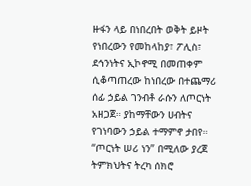ዙፋን ላይ በነበረበት ወቅት ይዞት የነበረውን የመከላከያ፣ ፖሊስ፣ ደኅንነትና ኢኮኖሚ በመጠቀም ሲቆጣጠረው ከነበረው በተጨማሪ ሰፊ ኃይል ገንብቶ ራሱን ለጦርነት አዘጋጀ። ያከማቸውን ሀብትና የገነባውን ኃይል ተማምኖ ታበየ። “ጦርነት ሠሪ ነን” በሚለው ያረጀ ትምክህትና ትረካ ሰክሮ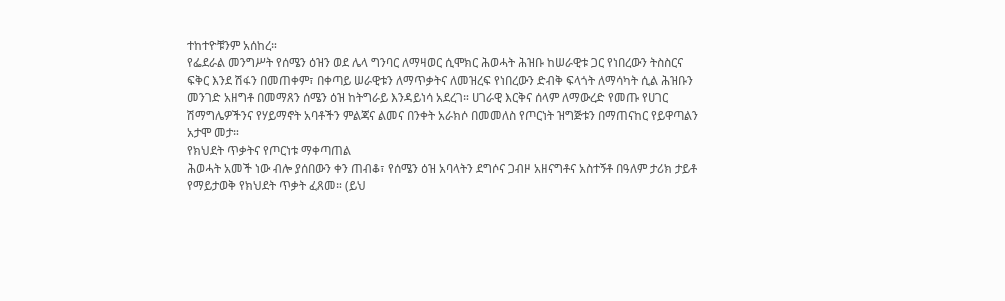ተከተዮቹንም አሰከረ።
የፌደራል መንግሥት የሰሜን ዕዝን ወደ ሌላ ግንባር ለማዛወር ሲሞክር ሕወሓት ሕዝቡ ከሠራዊቱ ጋር የነበረውን ትስስርና ፍቅር እንደ ሽፋን በመጠቀም፣ በቀጣይ ሠራዊቱን ለማጥቃትና ለመዝረፍ የነበረውን ድብቅ ፍላጎት ለማሳካት ሲል ሕዝቡን መንገድ አዘግቶ በመማጸን ሰሜን ዕዝ ከትግራይ እንዳይነሳ አደረገ። ሀገራዊ እርቅና ሰላም ለማውረድ የመጡ የሀገር ሽማግሌዎችንና የሃይማኖት አባቶችን ምልጃና ልመና በንቀት አራክሶ በመመለስ የጦርነት ዝግጅቱን በማጠናከር የይዋጣልን አታሞ መታ።
የክህደት ጥቃትና የጦርነቱ ማቀጣጠል
ሕወሓት አመች ነው ብሎ ያሰበውን ቀን ጠብቆ፣ የሰሜን ዕዝ አባላትን ደግሶና ጋብዞ አዘናግቶና አስተኝቶ በዓለም ታሪክ ታይቶ የማይታወቅ የክህደት ጥቃት ፈጸመ። (ይህ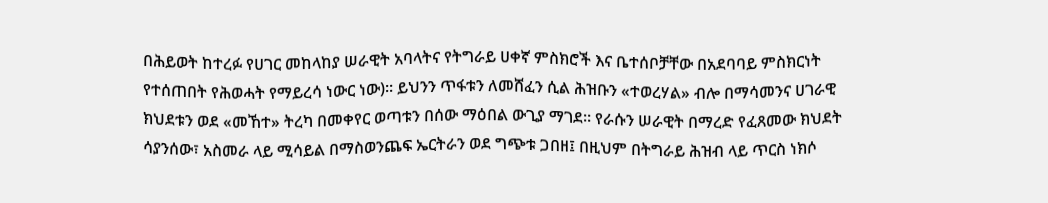በሕይወት ከተረፉ የሀገር መከላከያ ሠራዊት አባላትና የትግራይ ሀቀኛ ምስክሮች እና ቤተሰቦቻቸው በአደባባይ ምስክርነት የተሰጠበት የሕወሓት የማይረሳ ነውር ነው)። ይህንን ጥፋቱን ለመሸፈን ሲል ሕዝቡን «ተወረሃል» ብሎ በማሳመንና ሀገራዊ ክህደቱን ወደ «መኸተ» ትረካ በመቀየር ወጣቱን በሰው ማዕበል ውጊያ ማገደ። የራሱን ሠራዊት በማረድ የፈጸመው ክህደት ሳያንሰው፣ አስመራ ላይ ሚሳይል በማስወንጨፍ ኤርትራን ወደ ግጭቱ ጋበዘ፤ በዚህም በትግራይ ሕዝብ ላይ ጥርስ ነክሶ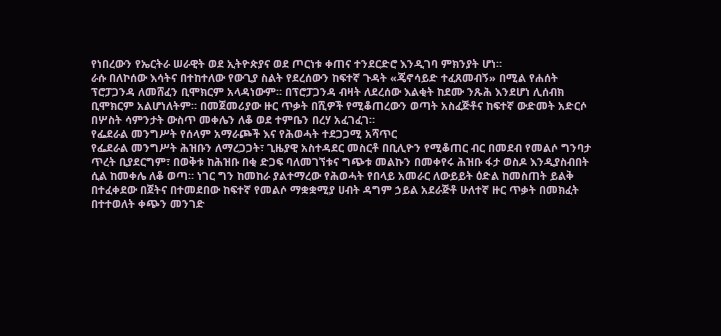የነበረውን የኤርትራ ሠራዊት ወደ ኢትዮጵያና ወደ ጦርነቱ ቀጠና ተንደርድሮ እንዲገባ ምክንያት ሆነ።
ራሱ በለኮሰው እሳትና በተከተለው የውጊያ ስልት የደረሰውን ከፍተኛ ጉዳት «ጄኖሳይድ ተፈጸመብኝ» በሚል የሐሰት ፕሮፓጋንዳ ለመሸፈን ቢሞክርም አላዳነውም። በፕሮፓጋንዳ ብዛት ለደረሰው እልቂት ከደሙ ንጹሕ እንደሆነ ሊሰብክ ቢሞክርም አልሆነለትም። በመጀመሪያው ዙር ጥቃት በሺዎች የሚቆጠረውን ወጣት አስፈጅቶና ከፍተኛ ውድመት አድርሶ በሦስት ሳምንታት ውስጥ መቀሌን ለቆ ወደ ተምቤን በረሃ አፈገፈገ።
የፌደራል መንግሥት የሰላም አማራጮች እና የሕወሓት ተደጋጋሚ አሻጥር
የፌደራል መንግሥት ሕዝቡን ለማረጋጋት፣ ጊዜያዊ አስተዳደር መስርቶ በቢሊዮን የሚቆጠር ብር በመደብ የመልሶ ግንባታ ጥረት ቢያደርግም፣ በወቅቱ ከሕዝቡ በቂ ድጋፍ ባለመገኘቱና ግጭቱ መልኩን በመቀየሩ ሕዝቡ ፋታ ወስዶ እንዲያስብበት ሲል ከመቀሌ ለቆ ወጣ። ነገር ግን ከመከራ ያልተማረው የሕወሓት የበላይ አመራር ለውይይት ዕድል ከመስጠት ይልቅ በተፈቀደው በጀትና በተመደበው ከፍተኛ የመልሶ ማቋቋሚያ ሀብት ዳግም ኃይል አደራጅቶ ሁለተኛ ዙር ጥቃት በመክፈት በተተወለት ቀጭን መንገድ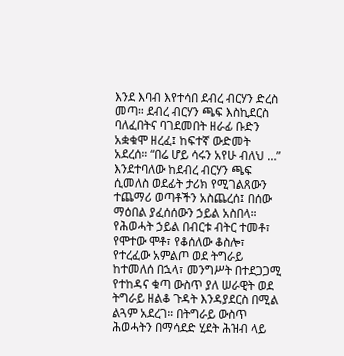እንደ እባብ እየተሳበ ደብረ ብርሃን ድረስ መጣ። ደብረ ብርሃን ጫፍ እስኪደርስ ባለፈበትና ባገደመበት ዘራፊ ቡድን አቋቁሞ ዘረፈ፤ ከፍተኛ ውድመት አደረሰ። “በሬ ሆይ ሳሩን አየሁ ብለህ …” እንደተባለው ከደብረ ብርሃን ጫፍ ሲመለስ ወደፊት ታሪክ የሚገልጸውን ተጨማሪ ወጣቶችን አስጨረሰ፤ በሰው ማዕበል ያፈሰሰውን ኃይል አስበላ።
የሕወሓት ኃይል በብርቱ ብትር ተመቶ፣ የሞተው ሞቶ፣ የቆሰለው ቆስሎ፣ የተረፈው አምልጦ ወደ ትግራይ ከተመለሰ በኋላ፣ መንግሥት በተደጋጋሚ የተከዳና ቁጣ ውስጥ ያለ ሠራዊት ወደ ትግራይ ዘልቆ ጉዳት እንዳያደርስ በሚል ልጓም አደረገ። በትግራይ ውስጥ ሕወሓትን በማሳደድ ሂደት ሕዝብ ላይ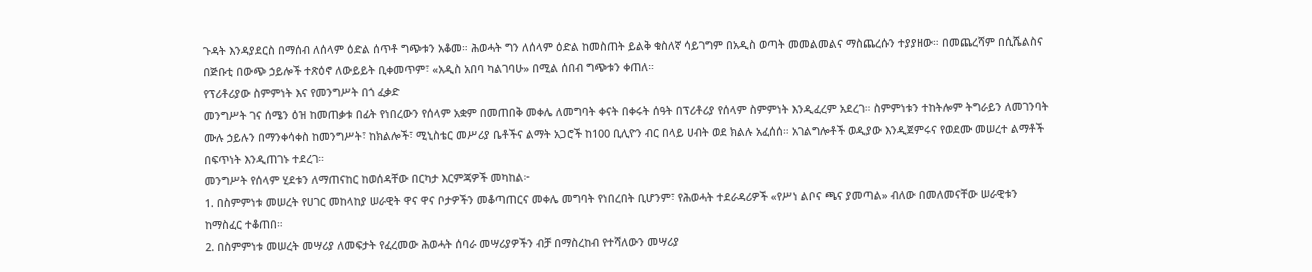ጉዳት እንዳያደርስ በማሰብ ለሰላም ዕድል ሰጥቶ ግጭቱን አቆመ። ሕወሓት ግን ለሰላም ዕድል ከመስጠት ይልቅ ቁስለኛ ሳይገግም በአዲስ ወጣት መመልመልና ማስጨረሱን ተያያዘው። በመጨረሻም በሲሼልስና በጅቡቲ በውጭ ኃይሎች ተጽዕኖ ለውይይት ቢቀመጥም፣ «አዲስ አበባ ካልገባሁ» በሚል ሰበብ ግጭቱን ቀጠለ።
የፕሪቶሪያው ስምምነት እና የመንግሥት በጎ ፈቃድ
መንግሥት ገና ሰሜን ዕዝ ከመጠቃቱ በፊት የነበረውን የሰላም አቋም በመጠበቅ መቀሌ ለመግባት ቀናት በቀሩት ሰዓት በፕሪቶሪያ የሰላም ስምምነት እንዲፈረም አደረገ። ስምምነቱን ተከትሎም ትግራይን ለመገንባት ሙሉ ኃይሉን በማንቀሳቀስ ከመንግሥት፣ ከክልሎች፣ ሚኒስቴር መሥሪያ ቤቶችና ልማት አጋሮች ከ100 ቢሊዮን ብር በላይ ሀብት ወደ ክልሉ አፈሰሰ። አገልግሎቶች ወዲያው እንዲጀምሩና የወደሙ መሠረተ ልማቶች በፍጥነት እንዲጠገኑ ተደረገ።
መንግሥት የሰላም ሂደቱን ለማጠናከር ከወሰዳቸው በርካታ እርምጃዎች መካከል፦
1. በስምምነቱ መሠረት የሀገር መከላከያ ሠራዊት ዋና ዋና ቦታዎችን መቆጣጠርና መቀሌ መግባት የነበረበት ቢሆንም፣ የሕወሓት ተደራዳሪዎች «የሥነ ልቦና ጫና ያመጣል» ብለው በመለመናቸው ሠራዊቱን ከማስፈር ተቆጠበ።
2. በስምምነቱ መሠረት መሣሪያ ለመፍታት የፈረመው ሕወሓት ሰባራ መሣሪያዎችን ብቻ በማስረከብ የተሻለውን መሣሪያ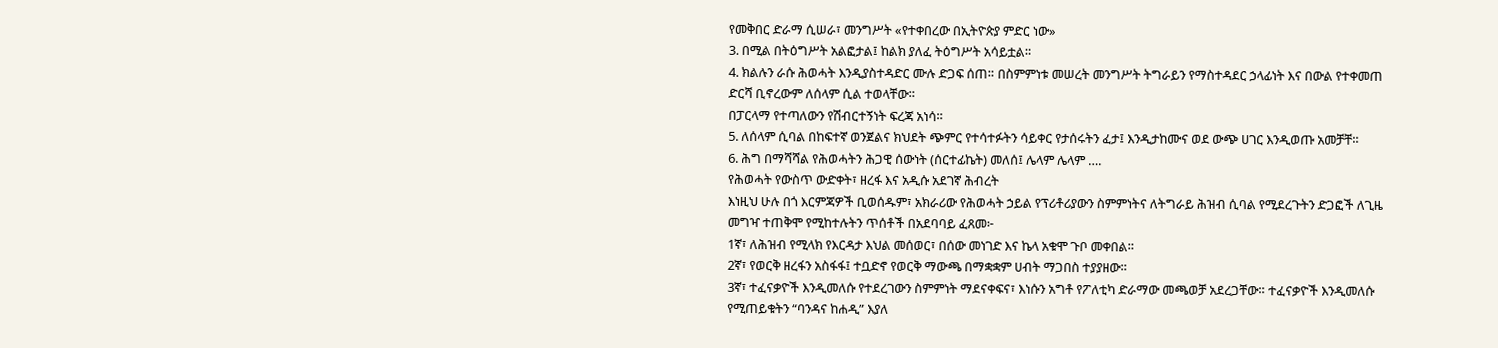የመቅበር ድራማ ሲሠራ፣ መንግሥት «የተቀበረው በኢትዮጵያ ምድር ነው»
3. በሚል በትዕግሥት አልፎታል፤ ከልክ ያለፈ ትዕግሥት አሳይቷል።
4. ክልሉን ራሱ ሕወሓት እንዲያስተዳድር ሙሉ ድጋፍ ሰጠ። በስምምነቱ መሠረት መንግሥት ትግራይን የማስተዳደር ኃላፊነት እና በውል የተቀመጠ ድርሻ ቢኖረውም ለሰላም ሲል ተወላቸው።
በፓርላማ የተጣለውን የሽብርተኝነት ፍረጃ አነሳ።
5. ለሰላም ሲባል በከፍተኛ ወንጀልና ክህደት ጭምር የተሳተፉትን ሳይቀር የታሰሩትን ፈታ፤ እንዲታከሙና ወደ ውጭ ሀገር እንዲወጡ አመቻቸ።
6. ሕግ በማሻሻል የሕወሓትን ሕጋዊ ሰውነት (ሰርተፊኬት) መለሰ፤ ሌላም ሌላም ….
የሕወሓት የውስጥ ውድቀት፣ ዘረፋ እና አዲሱ አደገኛ ሕብረት
እነዚህ ሁሉ በጎ እርምጃዎች ቢወሰዱም፣ አክራሪው የሕወሓት ኃይል የፕሪቶሪያውን ስምምነትና ለትግራይ ሕዝብ ሲባል የሚደረጉትን ድጋፎች ለጊዜ መግዣ ተጠቅሞ የሚከተሉትን ጥሰቶች በአደባባይ ፈጸመ፦
1ኛ፣ ለሕዝብ የሚላክ የእርዳታ እህል መሰወር፣ በሰው መነገድ እና ኬላ አቁሞ ጉቦ መቀበል።
2ኛ፣ የወርቅ ዘረፋን አስፋፋ፤ ተቧድኖ የወርቅ ማውጫ በማቋቋም ሀብት ማጋበስ ተያያዘው።
3ኛ፣ ተፈናቃዮች እንዲመለሱ የተደረገውን ስምምነት ማደናቀፍና፣ እነሱን አግቶ የፖለቲካ ድራማው መጫወቻ አደረጋቸው። ተፈናቃዮች እንዲመለሱ የሚጠይቁትን “ባንዳና ከሐዲ” እያለ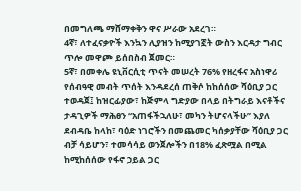በመግለጫ ማሸማቀቅን ዋና ሥራው አደረገ።
4ኛ፣ ለተፈናቃዮች እንኳን ሊያዝን ከሚያገኟት ውስን እርዳታ ግብር ጥሎ መዋጮ ይሰበስብ ጀመር።
5ኛ፣ በመቀሌ ዩኒቨርሲቲ ጥናት መሠረት 76% የዘረፋና አስነዋሪ የሰብዓዊ መብት ጥሰት እንዳደረሰ ጠቅሶ ከከሰሰው ሻዕቢያ ጋር ተወዳጀ፤ ከዝርፊያው፣ ከጅምላ ግድያው በላይ በትግራይ እናቶችና ታዳጊዎች ማሕፀን “አጠፋችኋለሁ፣ መካን ትሆናላችሁ” እያለ ደብዳቤ ከላከ፣ ባዕድ ነገሮችን በመጨመር ካሰቃያቸው ሻዕቢያ ጋር ብቻ ሳይሆን፣ ተመሳሳይ ወንጀሎችን በ18% ፈጽሟል በሚል ከሚከሰሰው የፋኖ ኃይል ጋር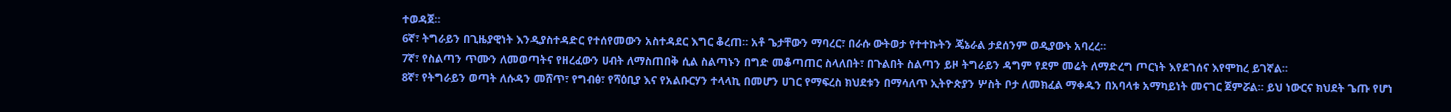ተወዳጀ።
6ኛ፣ ትግራይን በጊዜያዊነት እንዲያስተዳድር የተሰየመውን አስተዳደር እግር ቆረጠ። አቶ ጌታቸውን ማባረር፣ በራሱ ውትወታ የተተኩትን ጄኔራል ታደሰንም ወዲያውኑ አባረረ።
7ኛ፣ የስልጣን ጥሙን ለመወጣትና የዘረፈውን ሀብት ለማስጠበቅ ሲል ስልጣኑን በግድ መቆጣጠር ስላለበት፣ በጉልበት ስልጣን ይዞ ትግራይን ዳግም የደም መሬት ለማድረግ ጦርነት እየደገሰና እየሞከረ ይገኛል።
8ኛ፣ የትግራይን ወጣት ለሱዳን መሸጥ፣ የግብፅ፣ የሻዕቢያ እና የአልቡርሃን ተላላኪ በመሆን ሀገር የማፍረስ ክህደቱን በማሳለጥ ኢትዮጵያን ሦስት ቦታ ለመክፈል ማቀዱን በአባላቱ አማካይነት መናገር ጀምሯል። ይህ ነውርና ክህደት ጌጡ የሆነ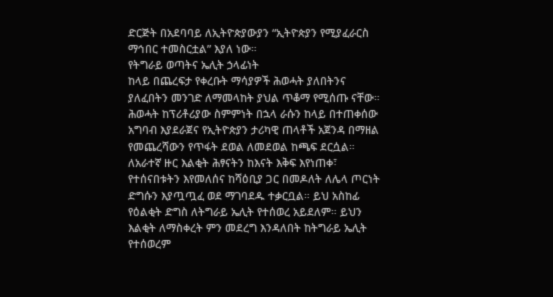ድርጅት በአደባባይ ለኢትዮጵያውያን “ኢትዮጵያን የሚያፈራርስ ማኅበር ተመስርቷል” እያለ ነው።
የትግራይ ወጣትና ኤሊት ኃላፊነት
ከላይ በጨረፍታ የቀረቡት ማሳያዎች ሕወሓት ያለበትንና ያለፈበትን መንገድ ለማመላከት ያህል ጥቆማ የሚሰጡ ናቸው። ሕወሓት ከፕሪቶሪያው ስምምነት በኋላ ራሱን ከላይ በተጠቀሰው አግባብ እያደራጀና የኢትዮጵያን ታሪካዊ ጠላቶች አጀንዳ በማዘል የመጨረሻውን የጥፋት ደወል ለመደወል ከጫፍ ደርሷል። ለአራተኛ ዙር እልቂት ሕፃናትን ከእናት እቅፍ እየነጠቀ፣ የተሰናበቱትን እየመለሰና ከሻዕቢያ ጋር በመዶለት ለሌላ ጦርነት ድግሱን እያጧጧፈ ወደ ማገባደዱ ተቃርቧል። ይህ አስከፊ የዕልቂት ድግስ ለትግራይ ኤሊት የተሰወረ አይደለም። ይህን እልቂት ለማስቀረት ምን መደረግ እንዳለበት ከትግራይ ኤሊት የተሰወረም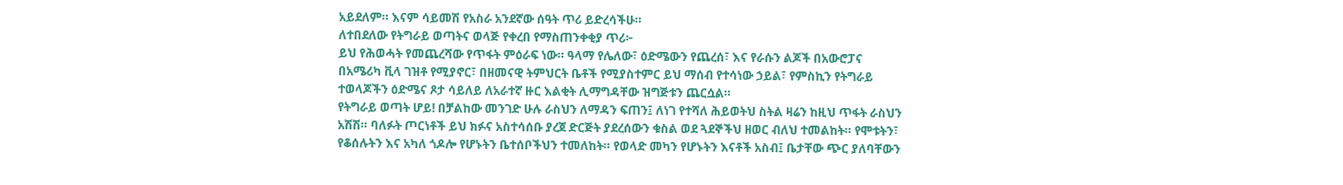አይደለም። እናም ሳይመሽ የአስራ አንደኛው ሰዓት ጥሪ ይድረሳችሁ።
ለተበደለው የትግራይ ወጣትና ወላጅ የቀረበ የማስጠንቀቂያ ጥሪ፦
ይህ የሕወሓት የመጨረሻው የጥፋት ምዕራፍ ነው። ዓላማ የሌለው፣ ዕድሜውን የጨረሰ፣ እና የራሱን ልጆች በአውሮፓና በአሜሪካ ቪላ ገዝቶ የሚያኖር፣ በዘመናዊ ትምህርት ቤቶች የሚያስተምር ይህ ማሰብ የተሳነው ኃይል፣ የምስኪን የትግራይ ተወላጆችን ዕድሜና ጾታ ሳይለይ ለአራተኛ ዙር እልቂት ሊማግዳቸው ዝግጅቱን ጨርሷል።
የትግራይ ወጣት ሆይ! በቻልከው መንገድ ሁሉ ራስህን ለማዳን ፍጠን፤ ለነገ የተሻለ ሕይወትህ ስትል ዛሬን ከዚህ ጥፋት ራስህን አሽሽ። ባለፉት ጦርነቶች ይህ ክፉና አስተሳሰቡ ያረጀ ድርጅት ያደረሰውን ቁስል ወደ ጓደኞችህ ዘወር ብለህ ተመልከት። የሞቱትን፣ የቆሰሉትን እና አካለ ጎዶሎ የሆኑትን ቤተሰቦችህን ተመለከት። የወላድ መካን የሆኑትን እናቶች አስብ፤ ቤታቸው ጭር ያለባቸውን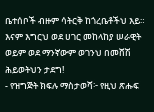ቤተሰቦች ብዙም ሳትርቅ ከጎረቤቶችህ እይ። እናም እግርህ ወደ ሀገር መከላከያ ሠራዊት ወይም ወደ ማንኛውም ወገንህ በመሸሽ ሕይወትህን ታደግ!
- የዝግጅት ክፍሉ ማስታወሻ፦ የዚህ ጽሑፍ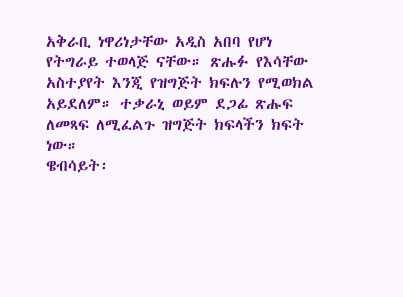አቅራቢ ነዋሪነታቸው አዲስ አበባ የሆነ የትግራይ ተወላጅ ናቸው። ጽሑፉ የእሳቸው አስተያየት እንጂ የዝግጅት ክፍሉን የሚወክል አይደለም። ተቃራኒ ወይም ደጋፊ ጽሑፍ ለመጻፍ ለሚፈልጉ ዝግጅት ክፍላችን ክፍት ነው።
ዌብሳይት፡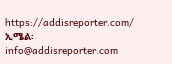https://addisreporter.com/
ኢሜል፡ info@addisreporter.com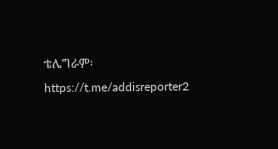ቴሌግራም፡ https://t.me/addisreporter2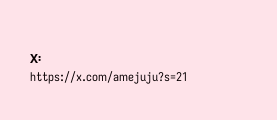X፡ https://x.com/amejuju?s=21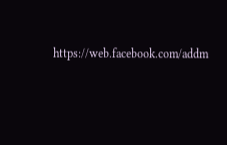https://web.facebook.com/addm